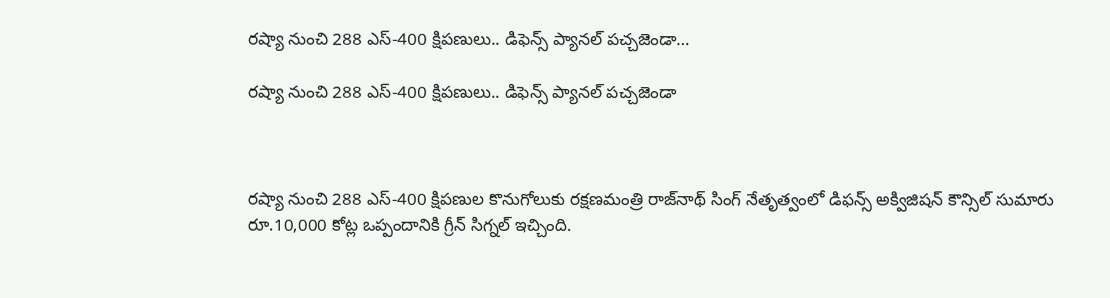రష్యా నుంచి 288 ఎస్-400 క్షిపణులు.. డిఫెన్స్ ప్యానల్ పచ్చజెండా…

రష్యా నుంచి 288 ఎస్-400 క్షిపణులు.. డిఫెన్స్ ప్యానల్ పచ్చజెండా



రష్యా నుంచి 288 ఎస్-400 క్షిపణుల కొనుగోలుకు రక్షణమంత్రి రాజ్‌నాథ్ సింగ్ నేతృత్వంలో డిఫన్స్ అక్విజిషన్ కౌన్సిల్ సుమారు రూ.10,000 కోట్ల ఒప్పందానికి గ్రీన్ సిగ్నల్ ఇచ్చింది.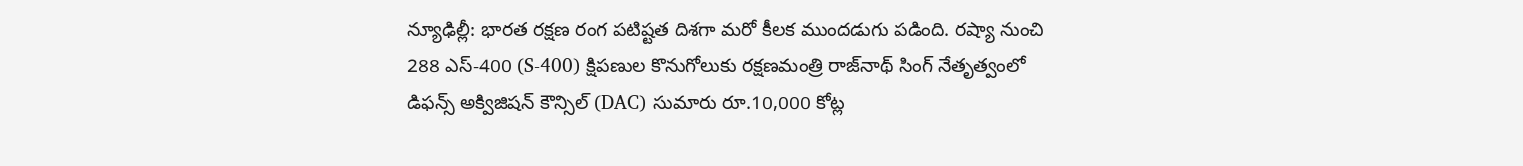న్యూఢిల్లీ: భారత రక్షణ రంగ పటిష్టత దిశగా మరో కీలక ముందడుగు పడింది. రష్యా నుంచి 288 ఎస్-400 (S-400) క్షిపణుల కొనుగోలుకు రక్షణమంత్రి రాజ్‌నాథ్ సింగ్ నేతృత్వంలో డిఫన్స్ అక్విజిషన్ కౌన్సిల్ (DAC) సుమారు రూ.10,000 కోట్ల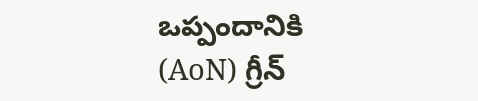ఒప్పందానికి (AoN) గ్రీన్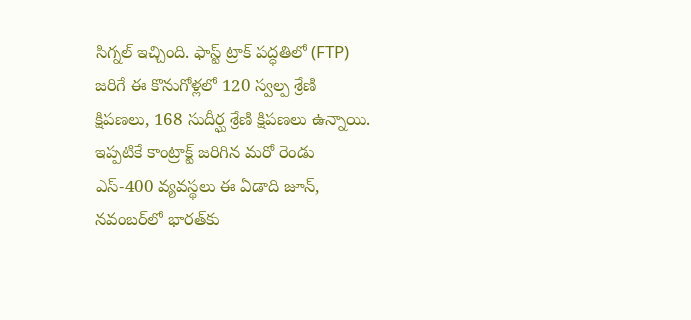సిగ్నల్ ఇచ్చింది. ఫాస్ట్ ట్రాక్ పద్ధతిలో (FTP) జరిగే ఈ కొనుగోళ్లలో 120 స్వల్ప శ్రేణి క్షిపణలు, 168 సుదీర్ఘ శ్రేణి క్షిపణలు ఉన్నాయి. ఇప్పటికే కాంట్రాక్ట్ జరిగిన మరో రెండు ఎస్-400 వ్యవస్థలు ఈ ఏడాది జూన్, నవంబర్‌లో భారత్‌కు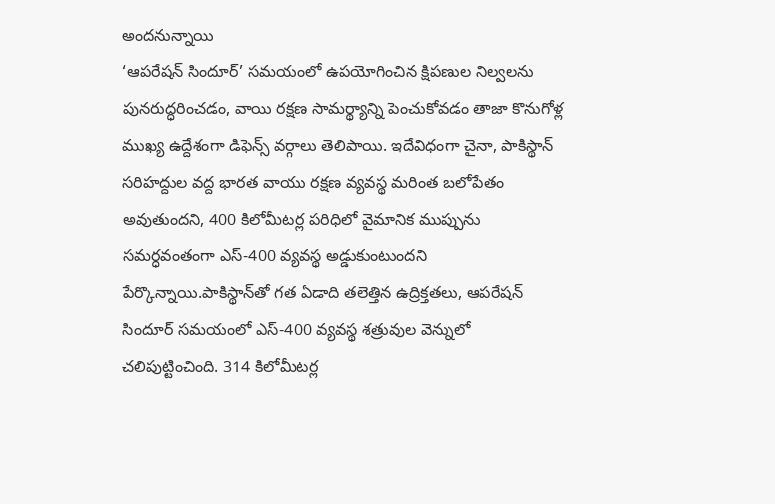అందనున్నాయి
‘ఆపరేషన్ సిందూర్’ సమయంలో ఉపయోగించిన క్షిపణుల నిల్వలను పునరుద్ధరించడం, వాయి రక్షణ సామర్థ్యాన్ని పెంచుకోవడం తాజా కొనుగోళ్ల ముఖ్య ఉద్దేశంగా డిఫెన్స్ వర్గాలు తెలిపాయి. ఇదేవిధంగా చైనా, పాకిస్థాన్ సరిహద్దుల వద్ద భారత వాయు రక్షణ వ్యవస్థ మరింత బలోపేతం అవుతుందని, 400 కిలోమీటర్ల పరిధిలో వైమానిక ముప్పును సమర్ధవంతంగా ఎస్-400 వ్యవస్థ అడ్డుకుంటుందని పేర్కొన్నాయి.పాకిస్థాన్‌తో గత ఏడాది తలెత్తిన ఉద్రిక్తతలు, ఆపరేషన్ సిందూర్ సమయంలో ఎస్-400 వ్యవస్థ శత్రువుల వెన్నులో చలిపుట్టించింది. 314 కిలోమీటర్ల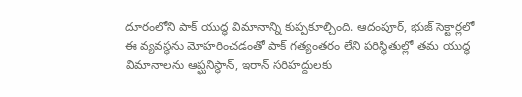దూరంలోని పాక్ యుద్ధ విమానాన్ని కుప్పకూల్చింది. ఆదంపూర్, భుజ్ సెక్టార్లలో ఈ వ్యవస్థను మోహరించడంతో పాక్ గత్యంతరం లేని పరిస్థితుల్లో తమ యుద్ధ విమానాలను ఆప్ఘనిస్థాన్, ఇరాన్ సరిహద్దులకు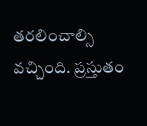తరలించాల్సి వచ్చింది. ప్రస్తుతం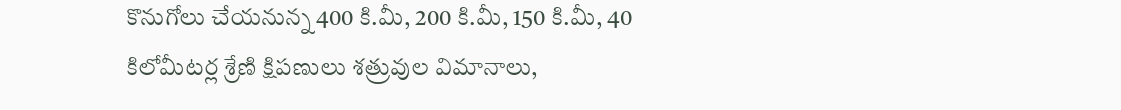కొనుగోలు చేయనున్న 400 కి.మీ, 200 కి.మీ, 150 కి.మీ, 40 కిలోమీటర్ల శ్రేణి క్షిపణులు శత్రువుల విమానాలు,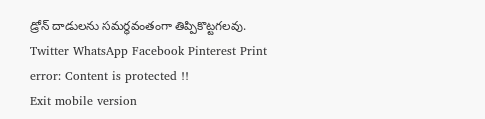డ్రోన్ దాడులను సమర్ధవంతంగా తిప్పికొట్టగలవు.
Twitter WhatsApp Facebook Pinterest Print
error: Content is protected !!
Exit mobile version